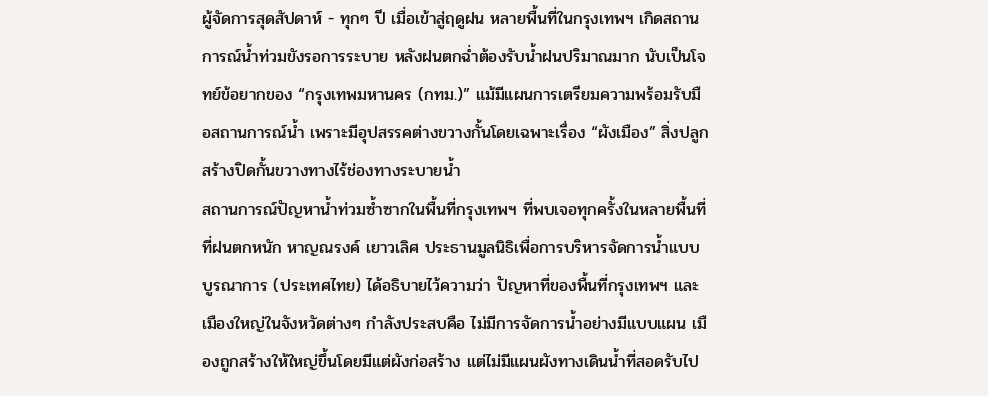ผู้จัดการสุดสัปดาห์ - ทุกๆ ปี เมื่อเข้าสู่ฤดูฝน หลายพื้นที่ในกรุงเทพฯ เกิดสถานการณ์น้ำท่วมขังรอการระบาย หลังฝนตกฉ่ำต้องรับน้ำฝนปริมาณมาก นับเป็นโจทย์ข้อยากของ “กรุงเทพมหานคร (กทม.)” แม้มีแผนการเตรียมความพร้อมรับมือสถานการณ์น้ำ เพราะมีอุปสรรคต่างขวางกั้นโดยเฉพาะเรื่อง “ผังเมือง” สิ่งปลูกสร้างปิดกั้นขวางทางไร้ช่องทางระบายน้ำ
สถานการณ์ปัญหาน้ำท่วมซ้ำซากในพื้นที่กรุงเทพฯ ที่พบเจอทุกครั้งในหลายพื้นที่ที่ฝนตกหนัก หาญณรงค์ เยาวเลิศ ประธานมูลนิธิเพื่อการบริหารจัดการน้ำแบบบูรณาการ (ประเทศไทย) ได้อธิบายไว้ความว่า ปัญหาที่ของพื้นที่กรุงเทพฯ และเมืองใหญ่ในจังหวัดต่างๆ กำลังประสบคือ ไม่มีการจัดการน้ำอย่างมีแบบแผน เมืองถูกสร้างให้ใหญ่ขึ้นโดยมีแต่ผังก่อสร้าง แต่ไม่มีแผนผังทางเดินน้ำที่สอดรับไป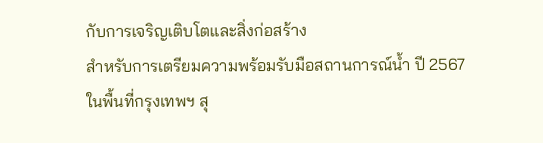กับการเจริญเติบโตและสิ่งก่อสร้าง
สำหรับการเตรียมความพร้อมรับมือสถานการณ์น้ำ ปี 2567 ในพื้นที่กรุงเทพฯ สุ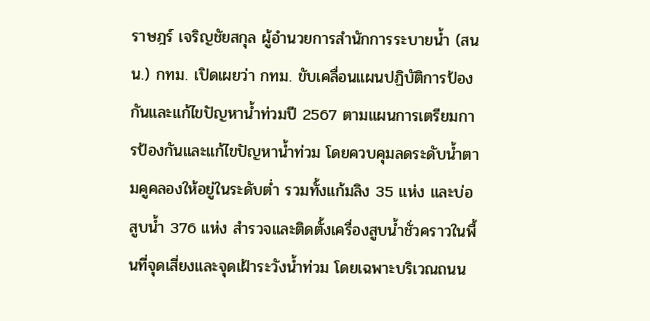ราษฎร์ เจริญชัยสกุล ผู้อำนวยการสำนักการระบายน้ำ (สนน.) กทม. เปิดเผยว่า กทม. ขับเคลื่อนแผนปฏิบัติการป้องกันและแก้ไขปัญหาน้ำท่วมปี 2567 ตามแผนการเตรียมการป้องกันและแก้ไขปัญหาน้ำท่วม โดยควบคุมลดระดับน้ำตามคูคลองให้อยู่ในระดับต่ำ รวมทั้งแก้มลิง 35 แห่ง และบ่อสูบน้ำ 376 แห่ง สำรวจและติดตั้งเครื่องสูบน้ำชั่วคราวในพื้นที่จุดเสี่ยงและจุดเฝ้าระวังน้ำท่วม โดยเฉพาะบริเวณถนน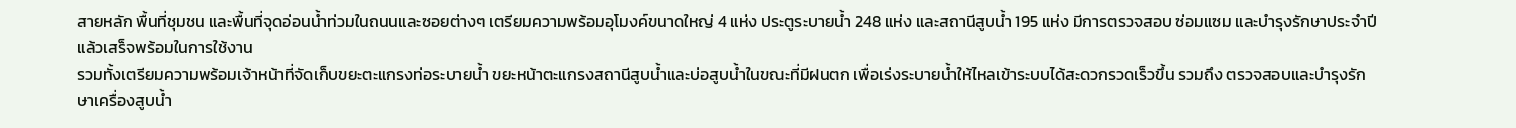สายหลัก พื้นที่ชุมชน และพื้นที่จุดอ่อนน้ำท่วมในถนนและซอยต่างๆ เตรียมความพร้อมอุโมงค์ขนาดใหญ่ 4 แห่ง ประตูระบายน้ำ 248 แห่ง และสถานีสูบน้ำ 195 แห่ง มีการตรวจสอบ ซ่อมแซม และบำรุงรักษาประจำปี แล้วเสร็จพร้อมในการใช้งาน
รวมทั้งเตรียมความพร้อมเจ้าหน้าที่จัดเก็บขยะตะแกรงท่อระบายน้ำ ขยะหน้าตะแกรงสถานีสูบน้ำและบ่อสูบน้ำในขณะที่มีฝนตก เพื่อเร่งระบายน้ำให้ไหลเข้าระบบได้สะดวกรวดเร็วขึ้น รวมถึง ตรวจสอบและบำรุงรักษาเครื่องสูบน้ำ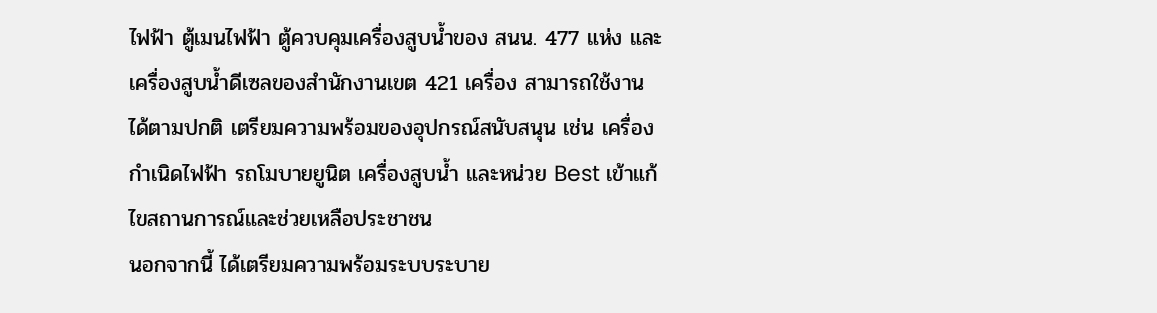ไฟฟ้า ตู้เมนไฟฟ้า ตู้ควบคุมเครื่องสูบน้ำของ สนน. 477 แห่ง และเครื่องสูบน้ำดีเซลของสำนักงานเขต 421 เครื่อง สามารถใช้งานได้ตามปกติ เตรียมความพร้อมของอุปกรณ์สนับสนุน เช่น เครื่องกำเนิดไฟฟ้า รถโมบายยูนิต เครื่องสูบน้ำ และหน่วย Best เข้าแก้ไขสถานการณ์และช่วยเหลือประชาชน
นอกจากนี้ ได้เตรียมความพร้อมระบบระบาย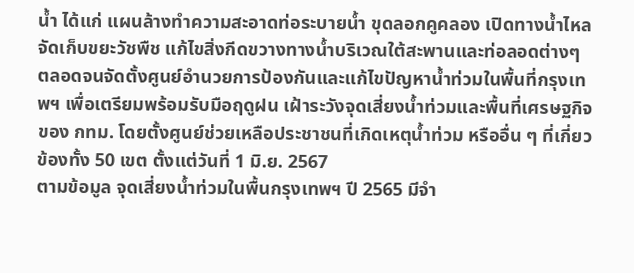น้ำ ได้แก่ แผนล้างทำความสะอาดท่อระบายน้ำ ขุดลอกคูคลอง เปิดทางน้ำไหล จัดเก็บขยะวัชพืช แก้ไขสิ่งกีดขวางทางน้ำบริเวณใต้สะพานและท่อลอดต่างๆ ตลอดจนจัดตั้งศูนย์อำนวยการป้องกันและแก้ไขปัญหาน้ำท่วมในพื้นที่กรุงเทพฯ เพื่อเตรียมพร้อมรับมือฤดูฝน เฝ้าระวังจุดเสี่ยงน้ำท่วมและพื้นที่เศรษฐกิจของ กทม. โดยตั้งศูนย์ช่วยเหลือประชาชนที่เกิดเหตุน้ำท่วม หรืออื่น ๆ ที่เกี่ยวข้องทั้ง 50 เขต ตั้งแต่วันที่ 1 มิ.ย. 2567
ตามข้อมูล จุดเสี่ยงน้ำท่วมในพื้นกรุงเทพฯ ปี 2565 มีจำ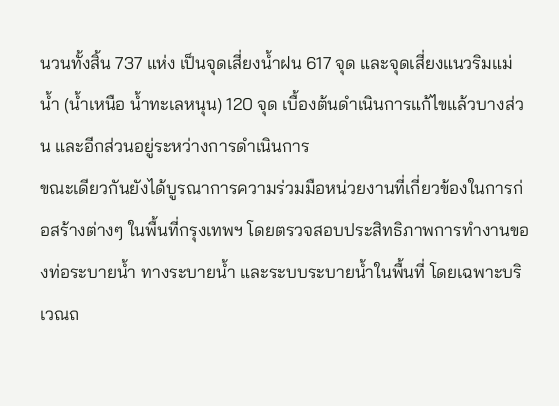นวนทั้งสิ้น 737 แห่ง เป็นจุดเสี่ยงน้ำฝน 617 จุด และจุดเสี่ยงแนวริมแม่น้ำ (น้ำเหนือ น้ำทะเลหนุน) 120 จุด เบื้องต้นดำเนินการแก้ไขแล้วบางส่วน และอีกส่วนอยู่ระหว่างการดำเนินการ
ขณะเดียวกันยังได้บูรณาการความร่วมมือหน่วยงานที่เกี่ยวข้องในการก่อสร้างต่างๆ ในพื้นที่กรุงเทพฯ โดยตรวจสอบประสิทธิภาพการทำงานของท่อระบายน้ำ ทางระบายน้ำ และระบบระบายน้ำในพื้นที่ โดยเฉพาะบริเวณถ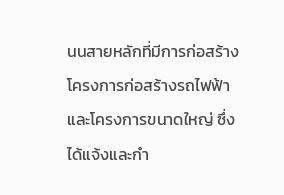นนสายหลักที่มีการก่อสร้างโครงการก่อสร้างรถไฟฟ้าและโครงการขนาดใหญ่ ซึ่งได้แจ้งและกำ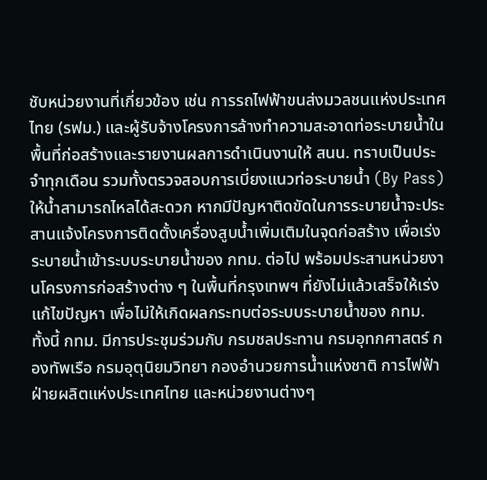ชับหน่วยงานที่เกี่ยวข้อง เช่น การรถไฟฟ้าขนส่งมวลชนแห่งประเทศไทย (รฟม.) และผู้รับจ้างโครงการล้างทำความสะอาดท่อระบายน้ำในพื้นที่ก่อสร้างและรายงานผลการดำเนินงานให้ สนน. ทราบเป็นประจำทุกเดือน รวมทั้งตรวจสอบการเบี่ยงแนวท่อระบายน้ำ (By Pass) ให้น้ำสามารถไหลได้สะดวก หากมีปัญหาติดขัดในการระบายน้ำจะประสานแจ้งโครงการติดตั้งเครื่องสูบน้ำเพิ่มเติมในจุดก่อสร้าง เพื่อเร่งระบายน้ำเข้าระบบระบายน้ำของ กทม. ต่อไป พร้อมประสานหน่วยงานโครงการก่อสร้างต่าง ๆ ในพื้นที่กรุงเทพฯ ที่ยังไม่แล้วเสร็จให้เร่งแก้ไขปัญหา เพื่อไม่ให้เกิดผลกระทบต่อระบบระบายน้ำของ กทม.
ทั้งนี้ กทม. มีการประชุมร่วมกับ กรมชลประทาน กรมอุทกศาสตร์ กองทัพเรือ กรมอุตุนิยมวิทยา กองอำนวยการน้ำแห่งชาติ การไฟฟ้าฝ่ายผลิตแห่งประเทศไทย และหน่วยงานต่างๆ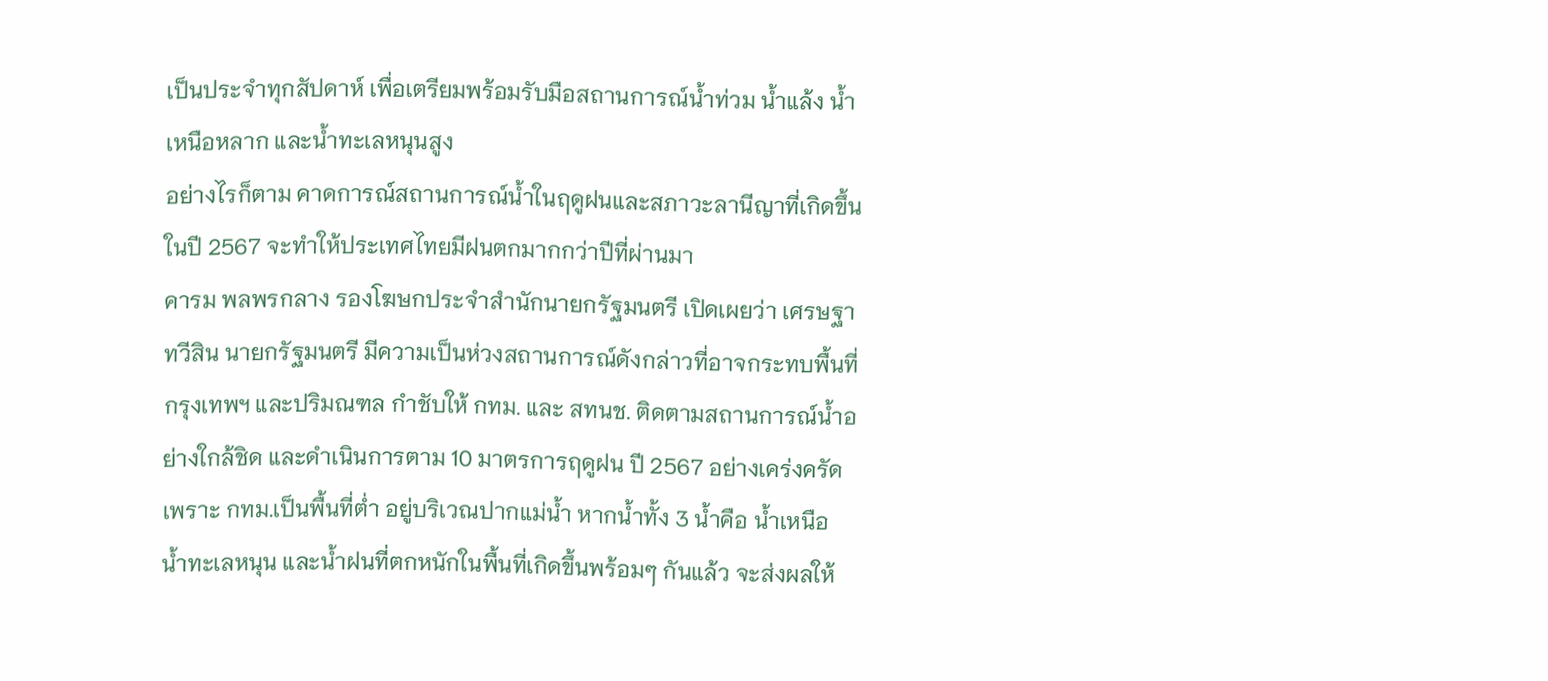เป็นประจำทุกสัปดาห์ เพื่อเตรียมพร้อมรับมือสถานการณ์น้ำท่วม น้ำแล้ง น้ำเหนือหลาก และน้ำทะเลหนุนสูง
อย่างไรก็ตาม คาดการณ์สถานการณ์น้ำในฤดูฝนและสภาวะลานีญาที่เกิดขึ้นในปี 2567 จะทำให้ประเทศไทยมีฝนตกมากกว่าปีที่ผ่านมา
คารม พลพรกลาง รองโฆษกประจำสำนักนายกรัฐมนตรี เปิดเผยว่า เศรษฐา ทวีสิน นายกรัฐมนตรี มีความเป็นห่วงสถานการณ์ดังกล่าวที่อาจกระทบพื้นที่กรุงเทพฯ และปริมณฑล กำชับให้ กทม. และ สทนช. ติดตามสถานการณ์น้ำอย่างใกล้ชิด และดำเนินการตาม 10 มาตรการฤดูฝน ปี 2567 อย่างเคร่งครัด เพราะ กทม.เป็นพื้นที่ต่ำ อยู่บริเวณปากแม่น้ำ หากน้ำทั้ง 3 น้ำคือ น้ำเหนือ น้ำทะเลหนุน และน้ำฝนที่ตกหนักในพื้นที่เกิดขึ้นพร้อมๆ กันแล้ว จะส่งผลให้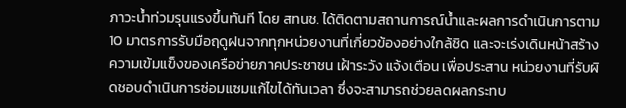ภาวะน้ำท่วมรุนแรงขึ้นทันที โดย สทนช. ได้ติดตามสถานการณ์น้ำและผลการดำเนินการตาม 10 มาตรการรับมือฤดูฝนจากทุกหน่วยงานที่เกี่ยวข้องอย่างใกล้ชิด และจะเร่งเดินหน้าสร้างความเข้มแข็งของเครือข่ายภาคประชาชน เฝ้าระวัง แจ้งเตือน เพื่อประสาน หน่วยงานที่รับผิดชอบดำเนินการซ่อมแซมแก้ไขได้ทันเวลา ซึ่งจะสามารถช่วยลดผลกระทบ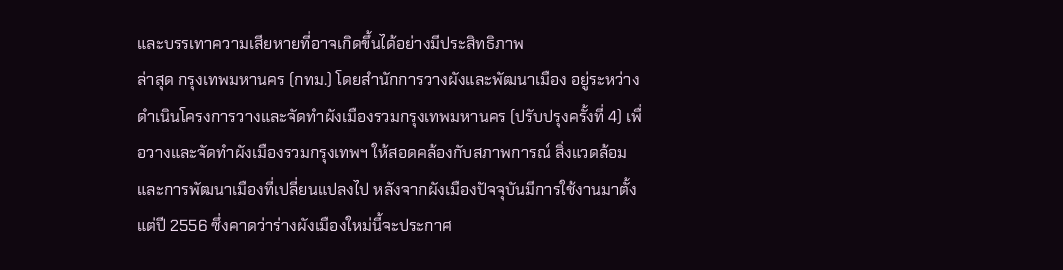และบรรเทาความเสียหายที่อาจเกิดขึ้นได้อย่างมีประสิทธิภาพ
ล่าสุด กรุงเทพมหานคร (กทม.) โดยสำนักการวางผังและพัฒนาเมือง อยู่ระหว่างดำเนินโครงการวางและจัดทำผังเมืองรวมกรุงเทพมหานคร (ปรับปรุงครั้งที่ 4) เพื่อวางและจัดทำผังเมืองรวมกรุงเทพฯ ให้สอดคล้องกับสภาพการณ์ สิ่งแวดล้อม และการพัฒนาเมืองที่เปลี่ยนแปลงไป หลังจากผังเมืองปัจจุบันมีการใช้งานมาตั้งแต่ปี 2556 ซึ่งคาดว่าร่างผังเมืองใหม่นี้จะประกาศ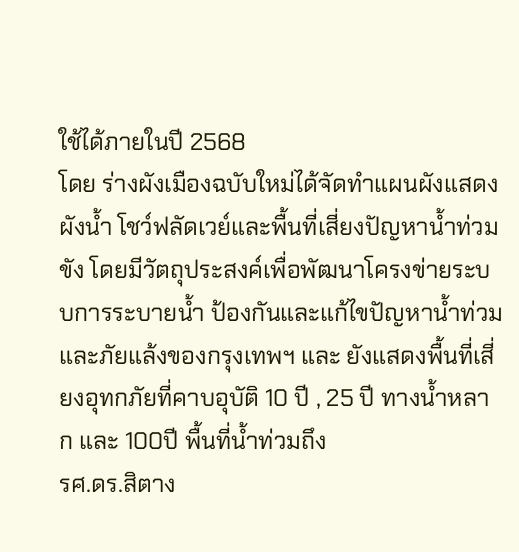ใช้ได้ภายในปี 2568
โดย ร่างผังเมืองฉบับใหม่ได้จัดทำแผนผังแสดงผังน้ำ โชว์ฟลัดเวย์และพื้นที่เสี่ยงปัญหาน้ำท่วมขัง โดยมีวัตถุประสงค์เพื่อพัฒนาโครงข่ายระบบการระบายน้ำ ป้องกันและแก้ไขปัญหาน้ำท่วมและภัยแล้งของกรุงเทพฯ และ ยังแสดงพื้นที่เสี่ยงอุทกภัยที่คาบอุบัติ 10 ปี , 25 ปี ทางน้ำหลาก และ 100ปี พื้นที่น้ำท่วมถึง
รศ.ดร.สิตาง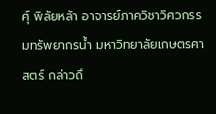ศุ์ พิลัยหล้า อาจารย์ภาควิชาวิศวกรรมทรัพยากรน้ำ มหาวิทยาลัยเกษตรศาสตร์ กล่าวถึ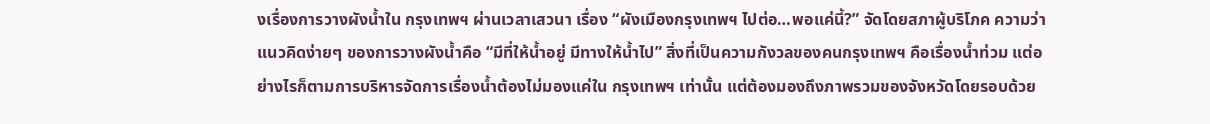งเรื่องการวางผังน้ำใน กรุงเทพฯ ผ่านเวลาเสวนา เรื่อง “ผังเมืองกรุงเทพฯ ไปต่อ…พอแค่นี้?” จัดโดยสภาผู้บริโภค ความว่าแนวคิดง่ายๆ ของการวางผังน้ำคือ “มีที่ให้น้ำอยู่ มีทางให้น้ำไป” สิ่งที่เป็นความกังวลของคนกรุงเทพฯ คือเรื่องน้ำท่วม แต่อย่างไรก็ตามการบริหารจัดการเรื่องน้ำต้องไม่มองแค่ใน กรุงเทพฯ เท่านั้น แต่ต้องมองถึงภาพรวมของจังหวัดโดยรอบด้วย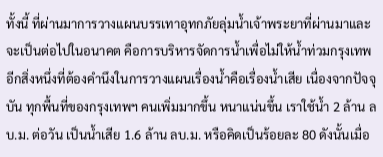ทั้งนี้ ที่ผ่านมาการวางแผนบรรเทาอุทกภัยลุ่มน้ำเจ้าพระยาที่ผ่านมาและจะเป็นต่อไปในอนาคต คือการบริหารจัดการน้ำเพื่อไม่ให้น้ำท่วมกรุงเทพ
อีกสิ่งหนึ่งที่ต้องคำนึงในการวางแผนเรื่องน้ำคือเรื่องน้ำเสีย เนื่องจากปัจจุบัน ทุกพื้นที่ของกรุงเทพฯ คนเพิ่มมากขึ้น หนาแน่นขึ้น เราใช้น้ำ 2 ล้าน ลบ.ม. ต่อวัน เป็นน้ำเสีย 1.6 ล้าน ลบ.ม. หรือคิดเป็นร้อยละ 80 ดังนั้นเมื่อ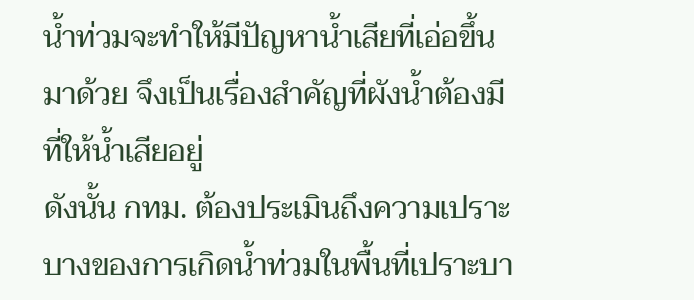น้ำท่วมจะทำให้มีปัญหาน้ำเสียที่เอ่อขึ้นมาด้วย จึงเป็นเรื่องสำคัญที่ผังน้ำต้องมีที่ให้น้ำเสียอยู่
ดังนั้น กทม. ต้องประเมินถึงความเปราะบางของการเกิดน้ำท่วมในพื้นที่เปราะบา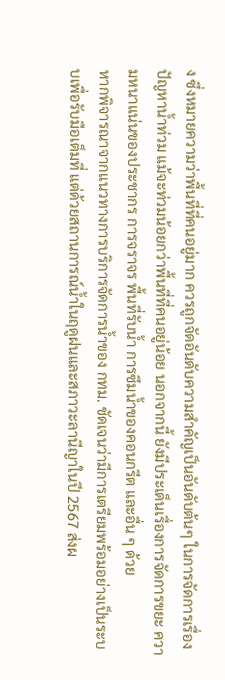ง ซึ่งหมายความว่าพื้นที่ที่คนอยู่มาก ควรถูกจัดอันดับความสำคัญเป็นอันดับต้นๆ ในการจัดการเรื่องปัญหาน้ำท่วม แม้จะท่วมน้อยกว่าพื้นที่ที่คนอยู่น้อย นอกจากนี้ ยังมีประเด็นเรื่องการจัดการขยะ ความหนาแน่นของประชากร การจราจร พื้นที่รับน้ำ การซึมน้ำของคอนกรีต และอื่น ๆ ด้วย
หากพิจารณาจากแนวทางการบริการจัดการน้ำของ กทม. ชัดเจนว่ามีการเตรียมพร้อมอย่างเป็นระบบเพื่อรับมือเต็มที่ แต่ด้วยสถานการณ์น้ำในฤดูฝนและสภาวะลานีญาในปี 2567 ส่งผ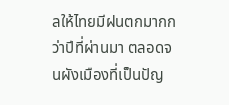ลให้ไทยมีฝนตกมากกว่าปีที่ผ่านมา ตลอดจนผังเมืองที่เป็นปัญ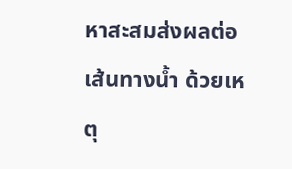หาสะสมส่งผลต่อเส้นทางน้ำ ด้วยเหตุ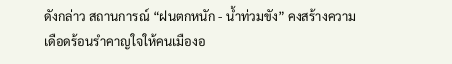ดังกล่าว สถานการณ์ “ฝนตกหนัก - น้ำท่วมขัง” คงสร้างความเดือดร้อนรำคาญใจให้คนเมืองอ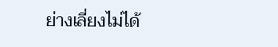ย่างเลี่ยงไม่ได้